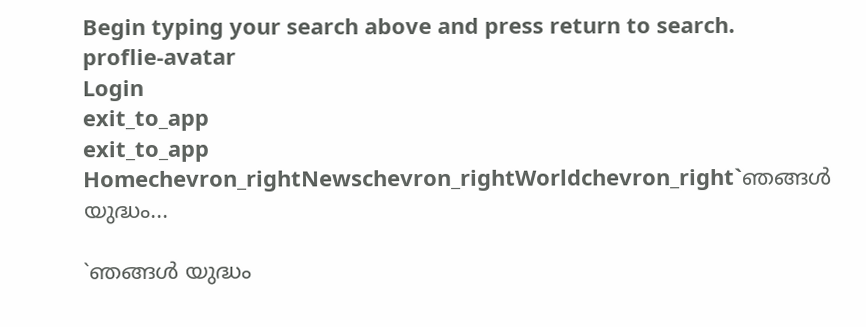Begin typing your search above and press return to search.
proflie-avatar
Login
exit_to_app
exit_to_app
Homechevron_rightNewschevron_rightWorldchevron_right`ഞങ്ങൾ യുദ്ധം...

`ഞങ്ങൾ യുദ്ധം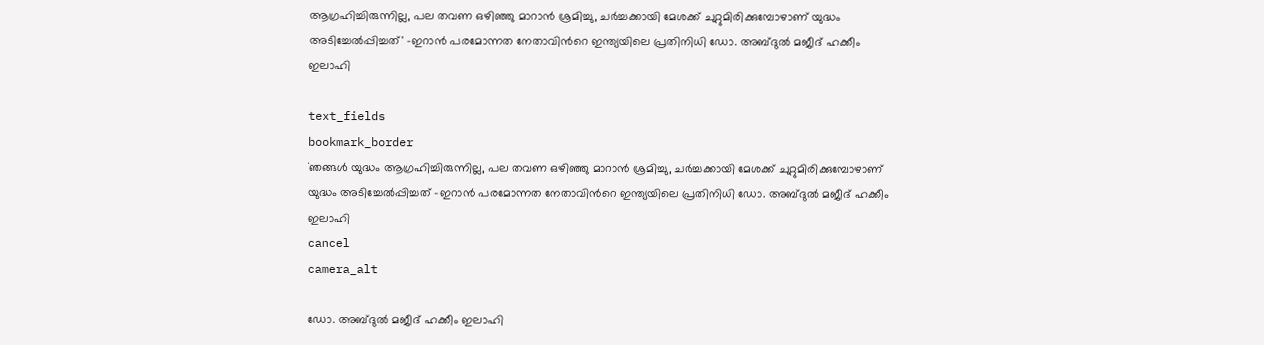ആഗ്രഹിച്ചിരുന്നില്ല, പല തവണ ഒഴിഞ്ഞു മാറാന്‍ ശ്രമിച്ചു, ചർച്ചക്കായി മേശക്ക് ചുറ്റുമിരിക്കുമ്പോഴാണ് യുദ്ധം അടിച്ചേൽപ്പിച്ചത്' -ഇറാന്‍ പരമോന്നത നേതാവിന്‍റെ ഇന്ത‍്യയിലെ പ്രതിനിധി ഡോ. അബ്ദുൽ മജീദ് ഹക്കീം ഇലാഹി

text_fields
bookmark_border
`ഞങ്ങൾ യുദ്ധം ആഗ്രഹിച്ചിരുന്നില്ല, പല തവണ ഒഴിഞ്ഞു മാറാന്‍ ശ്രമിച്ചു, ചർച്ചക്കായി മേശക്ക് ചുറ്റുമിരിക്കുമ്പോഴാണ് യുദ്ധം അടിച്ചേൽപ്പിച്ചത് -ഇറാന്‍ പരമോന്നത നേതാവിന്‍റെ ഇന്ത‍്യയിലെ പ്രതിനിധി ഡോ. അബ്ദുൽ മജീദ് ഹക്കീം ഇലാഹി
cancel
camera_alt

ഡോ. അബ്ദുൽ മജീദ് ഹക്കീം ഇലാഹി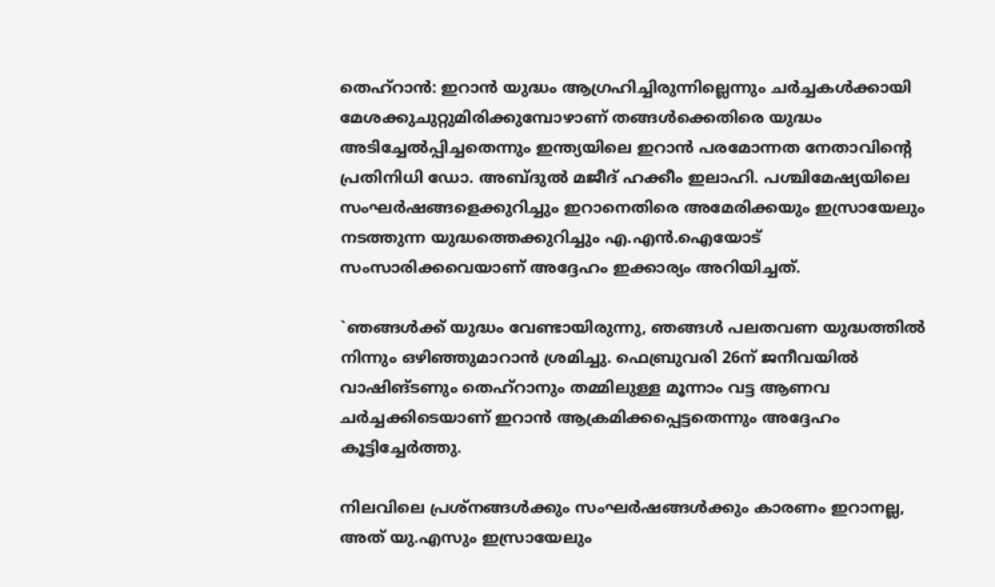തെഹ്റാന്‍: ഇറാന്‍ യുദ്ധം ആഗ്രഹിച്ചിരുന്നില്ലെന്നും ചർച്ചകൾക്കായി മേശക്കുചുറ്റുമിരിക്കുമ്പോഴാണ് തങ്ങൾക്കെതിരെ യുദ്ധം അടിച്ചേൽപ്പിച്ചതെന്നും ഇന്ത‍്യയിലെ ഇറാന്‍ പരമോന്നത നേതാവിന്‍റെ പ്രതിനിധി ഡോ. അബ്ദുൽ മജീദ് ഹക്കീം ഇലാഹി. പശ്ചിമേഷ‍്യയിലെ സംഘർഷങ്ങളെക്കുറിച്ചും ഇറാനെതിരെ അമേരിക്കയും ഇസ്രായേലും നടത്തുന്ന യുദ്ധത്തെക്കുറിച്ചും എ.എന്‍.ഐയോട് സംസാരിക്കവെയാണ് അദ്ദേഹം ഇക്കാര്യം അറിയിച്ചത്.

`ഞങ്ങൾക്ക് യുദ്ധം വേണ്ടായിരുന്നു, ഞങ്ങൾ പലതവണ യുദ്ധത്തിൽ നിന്നും ഒഴിഞ്ഞുമാറാന്‍ ശ്രമിച്ചു. ഫെബ്രുവരി 26ന് ജനീവയിൽ വാഷിങ്ടണും തെഹ്‌റാനും തമ്മിലുള്ള മൂന്നാം വട്ട ആണവ ചർച്ചക്കിടെയാണ് ഇറാൻ ആക്രമിക്കപ്പെട്ടതെന്നും അദ്ദേഹം കൂട്ടിച്ചേർത്തു.

നിലവിലെ പ്രശ്‌നങ്ങൾക്കും സംഘർഷങ്ങൾക്കും കാരണം ഇറാനല്ല, അത് യു.എസും ഇസ്രായേലും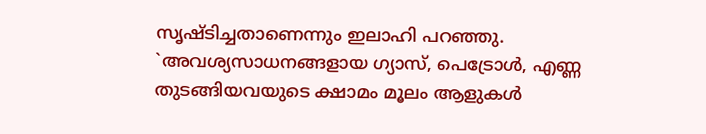സൃഷ്ടിച്ചതാണെന്നും ഇലാഹി പറഞ്ഞു. `അവശ‍്യസാധനങ്ങളായ ഗ്യാസ്, പെട്രോൾ, എണ്ണ തുടങ്ങിയവയുടെ ക്ഷാമം മൂലം ആളുകൾ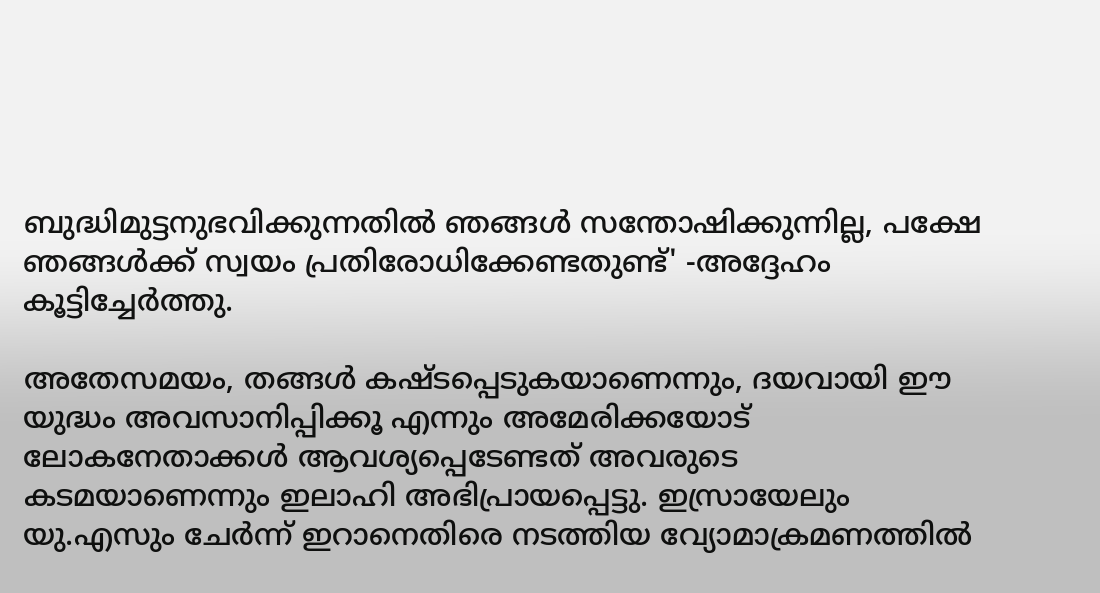ബുദ്ധിമുട്ടനുഭവിക്കുന്നതിൽ ഞങ്ങൾ സന്തോഷിക്കുന്നില്ല, പക്ഷേ ഞങ്ങൾക്ക് സ്വയം പ്രതിരോധിക്കേണ്ടതുണ്ട്' -അദ്ദേഹം കൂട്ടിച്ചേർത്തു.

അതേസമയം, തങ്ങൾ കഷ്ടപ്പെടുകയാണെന്നും, ദയവായി ഈ യുദ്ധം അവസാനിപ്പിക്കൂ എന്നും അമേരിക്കയോട് ലോകനേതാക്കൾ ആവശ്യപ്പെടേണ്ടത് അവരുടെ കടമയാണെന്നും ഇലാഹി അഭിപ്രായപ്പെട്ടു. ഇസ്രായേലും യു.എസും ചേർന്ന് ഇറാനെതിരെ നടത്തിയ വ്യോമാക്രമണത്തിൽ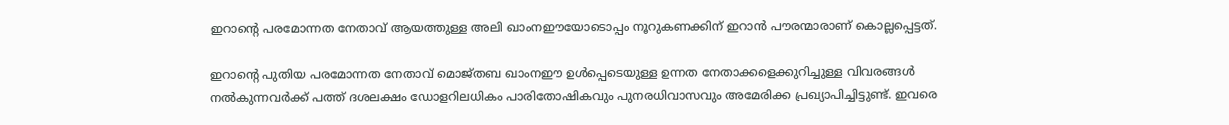ഇറാന്‍റെ പരമോന്നത നേതാവ് ആയത്തുള്ള അലി ഖാംനഈയോടൊപ്പം നൂറുകണക്കിന് ഇറാന്‍ പൗരന്മാരാണ് കൊല്ലപ്പെട്ടത്.

ഇറാന്‍റെ പുതിയ പരമോന്നത നേതാവ് മൊജ്തബ ഖാംനഈ ഉൾപ്പെടെയുള്ള ഉന്നത നേതാക്കളെക്കുറിച്ചുള്ള വിവരങ്ങൾ നൽകുന്നവർക്ക് പത്ത് ദശലക്ഷം ഡോളറിലധികം പാരിതോഷികവും പുനരധിവാസവും അമേരിക്ക പ്രഖ്യാപിച്ചിട്ടുണ്ട്. ഇവരെ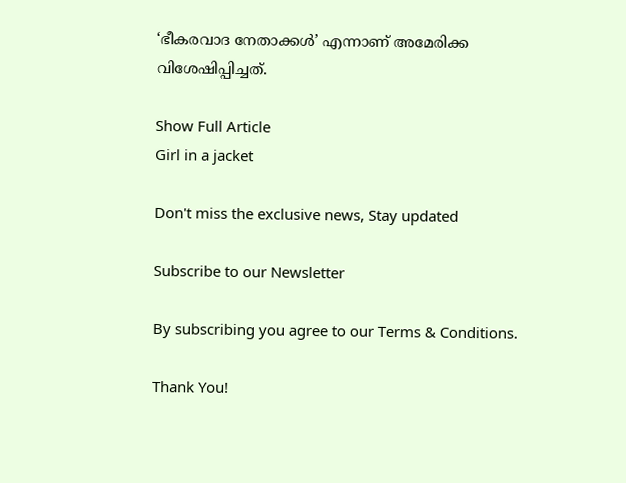‘ഭീകരവാദ നേതാക്കൾ’ എന്നാണ് അമേരിക്ക വിശേഷിപ്പിച്ചത്.

Show Full Article
Girl in a jacket

Don't miss the exclusive news, Stay updated

Subscribe to our Newsletter

By subscribing you agree to our Terms & Conditions.

Thank You!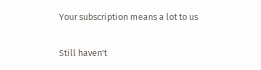Your subscription means a lot to us

Still haven't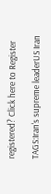registered? Click here to Register

TAGS:Iran's supreme leaderUS Iran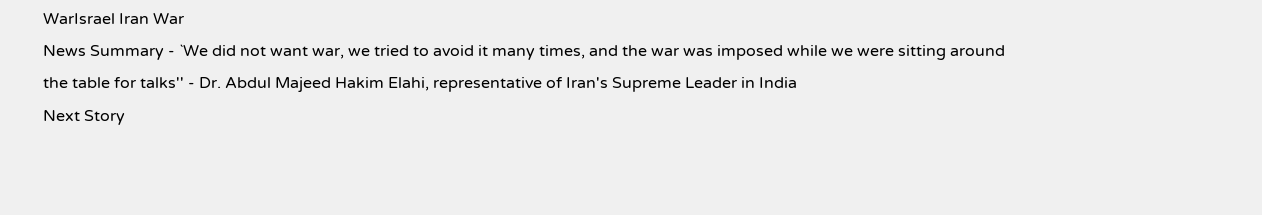WarIsrael Iran War
News Summary - `We did not want war, we tried to avoid it many times, and the war was imposed while we were sitting around the table for talks'' - Dr. Abdul Majeed Hakim Elahi, representative of Iran's Supreme Leader in India
Next Story